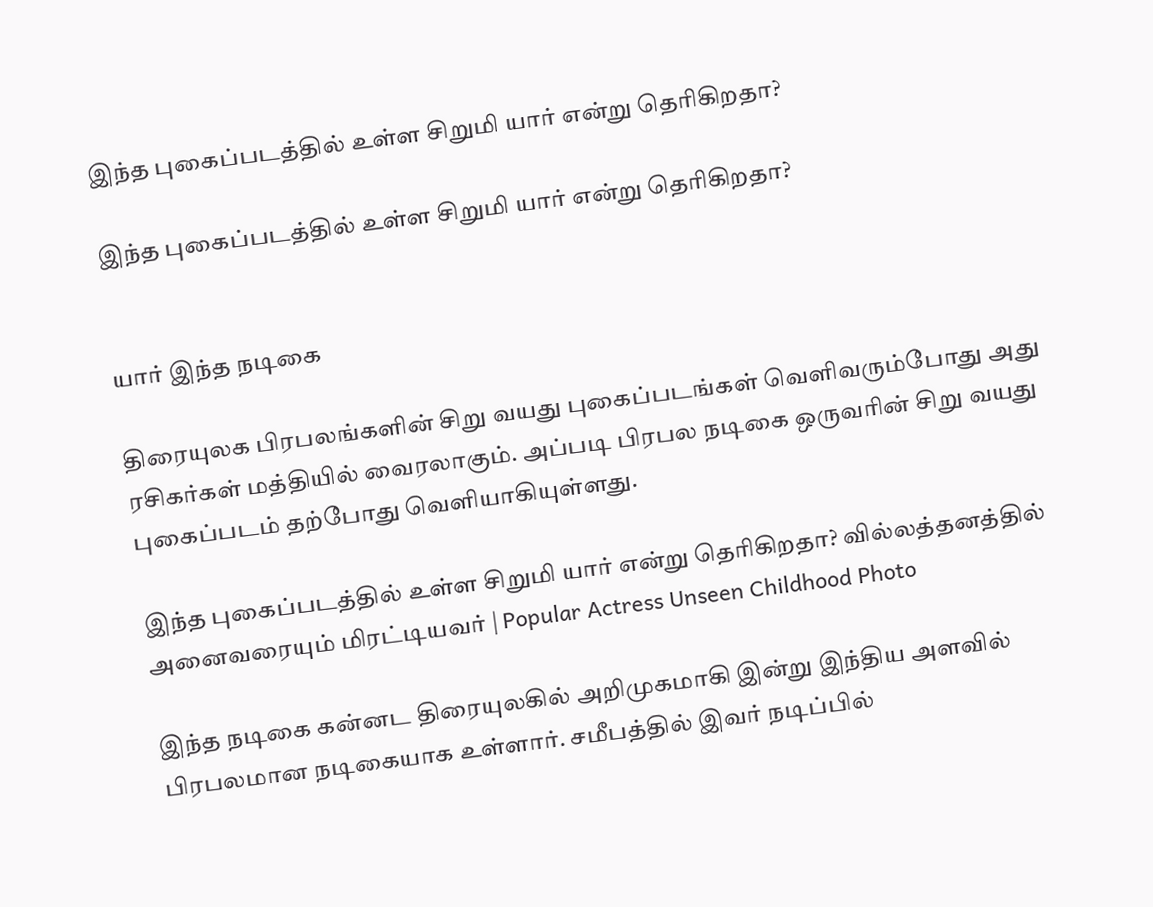இந்த புகைப்படத்தில் உள்ள சிறுமி யார் என்று தெரிகிறதா?

இந்த புகைப்படத்தில் உள்ள சிறுமி யார் என்று தெரிகிறதா?


யார் இந்த நடிகை

திரையுலக பிரபலங்களின் சிறு வயது புகைப்படங்கள் வெளிவரும்போது அது ரசிகர்கள் மத்தியில் வைரலாகும். அப்படி பிரபல நடிகை ஒருவரின் சிறு வயது புகைப்படம் தற்போது வெளியாகியுள்ளது.

இந்த புகைப்படத்தில் உள்ள சிறுமி யார் என்று தெரிகிறதா? வில்லத்தனத்தில் அனைவரையும் மிரட்டியவர் | Popular Actress Unseen Childhood Photo

இந்த நடிகை கன்னட திரையுலகில் அறிமுகமாகி இன்று இந்திய அளவில் பிரபலமான நடிகையாக உள்ளார். சமீபத்தில் இவர் நடிப்பில்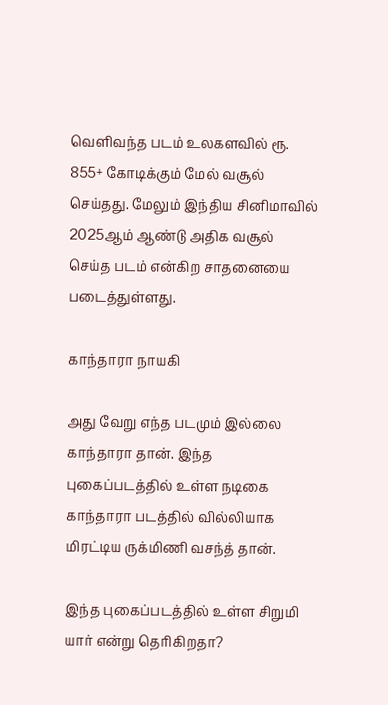வெளிவந்த படம் உலகளவில் ரூ. 855+ கோடிக்கும் மேல் வசூல் செய்தது. மேலும் இந்திய சினிமாவில் 2025ஆம் ஆண்டு அதிக வசூல் செய்த படம் என்கிற சாதனையை படைத்துள்ளது.

காந்தாரா நாயகி

அது வேறு எந்த படமும் இல்லை காந்தாரா தான். இந்த புகைப்படத்தில் உள்ள நடிகை காந்தாரா படத்தில் வில்லியாக மிரட்டிய ருக்மிணி வசந்த் தான்.

இந்த புகைப்படத்தில் உள்ள சிறுமி யார் என்று தெரிகிறதா?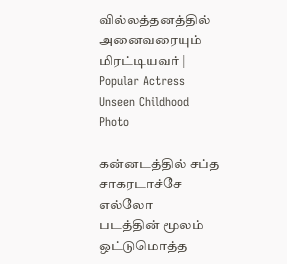வில்லத்தனத்தில் அனைவரையும் மிரட்டியவர் | Popular Actress Unseen Childhood Photo

கன்னடத்தில் சப்த சாகரடாச்சே எல்லோ
படத்தின் மூலம் ஒட்டுமொத்த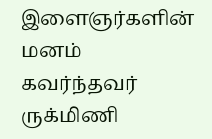இளைஞர்களின் மனம் கவர்ந்தவர் ருக்மிணி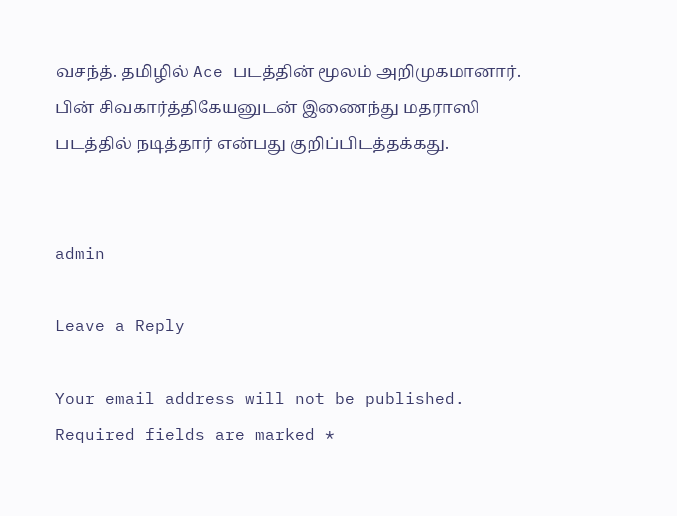வசந்த். தமிழில் Ace படத்தின் மூலம் அறிமுகமானார். பின் சிவகார்த்திகேயனுடன் இணைந்து மதராஸி படத்தில் நடித்தார் என்பது குறிப்பிடத்தக்கது.


admin

Leave a Reply

Your email address will not be published. Required fields are marked *